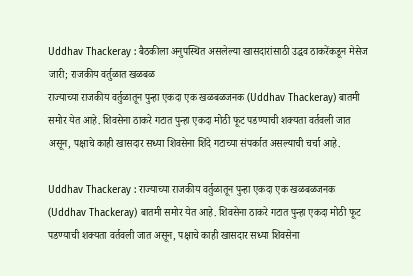Uddhav Thackeray : बैठकीला अनुपस्थित असलेल्या खासदारांसाठी उद्धव ठाकरेंकडून मेसेज जारी; राजकीय वर्तुळात खळबळ
राज्याच्या राजकीय वर्तुळातून पुन्हा एकदा एक खळबळजनक (Uddhav Thackeray) बातमी समोर येत आहे. शिवसेना ठाकरे गटात पुन्हा एकदा मोठी फूट पडण्याची शक्यता वर्तवली जात असून, पक्षाचे काही खासदार सध्या शिवसेना शिंदे गटाच्या संपर्कात असल्याची चर्चा आहे.

Uddhav Thackeray : राज्याच्या राजकीय वर्तुळातून पुन्हा एकदा एक खळबळजनक (Uddhav Thackeray) बातमी समोर येत आहे. शिवसेना ठाकरे गटात पुन्हा एकदा मोठी फूट पडण्याची शक्यता वर्तवली जात असून, पक्षाचे काही खासदार सध्या शिवसेना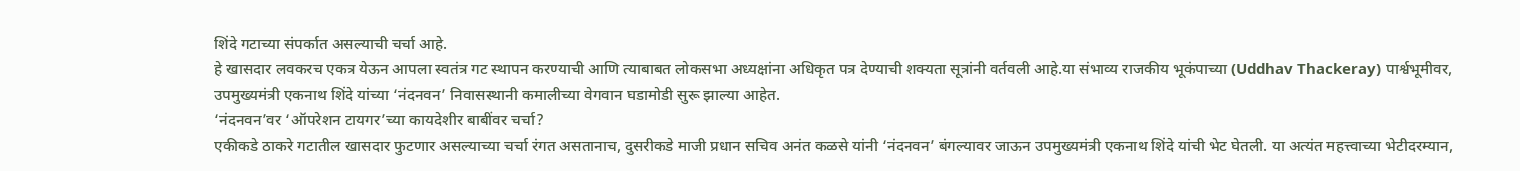शिंदे गटाच्या संपर्कात असल्याची चर्चा आहे.
हे खासदार लवकरच एकत्र येऊन आपला स्वतंत्र गट स्थापन करण्याची आणि त्याबाबत लोकसभा अध्यक्षांना अधिकृत पत्र देण्याची शक्यता सूत्रांनी वर्तवली आहे.या संभाव्य राजकीय भूकंपाच्या (Uddhav Thackeray) पार्श्वभूमीवर, उपमुख्यमंत्री एकनाथ शिंदे यांच्या ‘नंदनवन’ निवासस्थानी कमालीच्या वेगवान घडामोडी सुरू झाल्या आहेत.
‘नंदनवन’वर ‘ऑपरेशन टायगर’च्या कायदेशीर बाबींवर चर्चा?
एकीकडे ठाकरे गटातील खासदार फुटणार असल्याच्या चर्चा रंगत असतानाच, दुसरीकडे माजी प्रधान सचिव अनंत कळसे यांनी ‘नंदनवन’ बंगल्यावर जाऊन उपमुख्यमंत्री एकनाथ शिंदे यांची भेट घेतली. या अत्यंत महत्त्वाच्या भेटीदरम्यान,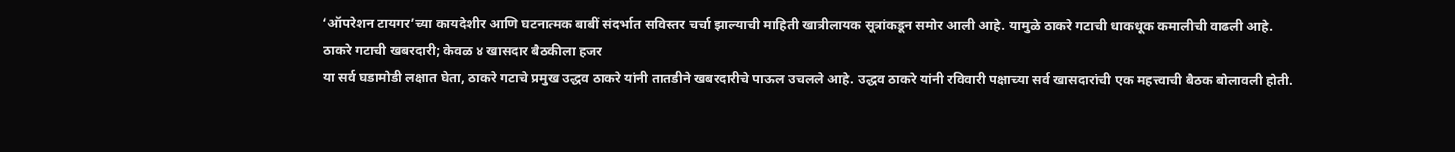‘ऑपरेशन टायगर’च्या कायदेशीर आणि घटनात्मक बाबीं संदर्भात सविस्तर चर्चा झाल्याची माहिती खात्रीलायक सूत्रांकडून समोर आली आहे. यामुळे ठाकरे गटाची धाकधूक कमालीची वाढली आहे.
ठाकरे गटाची खबरदारी; केवळ ४ खासदार बैठकीला हजर
या सर्व घडामोडी लक्षात घेता, ठाकरे गटाचे प्रमुख उद्धव ठाकरे यांनी तातडीने खबरदारीचे पाऊल उचलले आहे. उद्धव ठाकरे यांनी रविवारी पक्षाच्या सर्व खासदारांची एक महत्त्वाची बैठक बोलावली होती.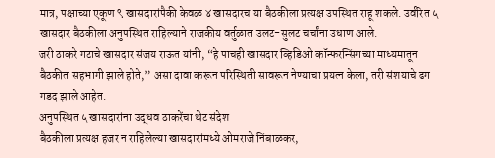मात्र, पक्षाच्या एकूण ९ खासदारांपैकी केवळ ४ खासदारच या बैठकीला प्रत्यक्ष उपस्थित राहू शकले. उर्वरित ५ खासदार बैठकीला अनुपस्थित राहिल्याने राजकीय वर्तुळात उलट-सुलट चर्चांना उधाण आले.
जरी ठाकरे गटाचे खासदार संजय राऊत यांनी, “हे पाचही खासदार व्हिडिओ कॉन्फरन्सिंगच्या माध्यमातून बैठकीत सहभागी झाले होते,” असा दावा करून परिस्थिती सावरून नेण्याचा प्रयत्न केला, तरी संशयाचे ढग गडद झाले आहेत.
अनुपस्थित ५ खासदारांना उद्धव ठाकरेंचा थेट संदेश
बैठकीला प्रत्यक्ष हजर न राहिलेल्या खासदारांमध्ये ओमराजे निंबाळकर,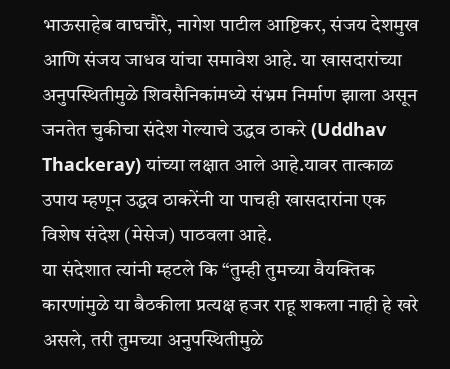भाऊसाहेब वाघचौरे, नागेश पाटील आष्टिकर, संजय देशमुख आणि संजय जाधव यांचा समावेश आहे. या खासदारांच्या अनुपस्थितीमुळे शिवसैनिकांमध्ये संभ्रम निर्माण झाला असून जनतेत चुकीचा संदेश गेल्याचे उद्धव ठाकरे (Uddhav Thackeray) यांच्या लक्षात आले आहे.यावर तात्काळ उपाय म्हणून उद्धव ठाकरेंनी या पाचही खासदारांना एक विशेष संदेश (मेसेज) पाठवला आहे.
या संदेशात त्यांनी म्हटले कि “तुम्ही तुमच्या वैयक्तिक कारणांमुळे या बैठकीला प्रत्यक्ष हजर राहू शकला नाही हे खरे असले, तरी तुमच्या अनुपस्थितीमुळे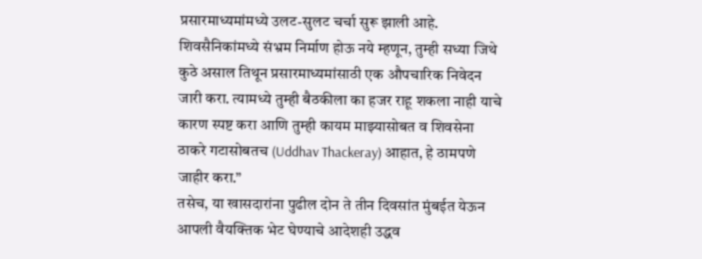प्रसारमाध्यमांमध्ये उलट-सुलट चर्चा सुरू झाली आहे. शिवसैनिकांमध्ये संभ्रम निर्माण होऊ नये म्हणून, तुम्ही सध्या जिथे कुठे असाल तिथून प्रसारमाध्यमांसाठी एक औपचारिक निवेदन जारी करा. त्यामध्ये तुम्ही बैठकीला का हजर राहू शकला नाही याचे कारण स्पष्ट करा आणि तुम्ही कायम माझ्यासोबत व शिवसेना ठाकरे गटासोबतच (Uddhav Thackeray) आहात, हे ठामपणे जाहीर करा.”
तसेच, या खासदारांना पुढील दोन ते तीन दिवसांत मुंबईत येऊन आपली वैयक्तिक भेट घेण्याचे आदेशही उद्धव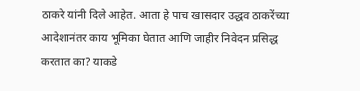ठाकरे यांनी दिले आहेत. आता हे पाच खासदार उद्धव ठाकरेंच्या आदेशानंतर काय भूमिका घेतात आणि जाहीर निवेदन प्रसिद्ध करतात का? याकडे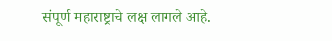संपूर्ण महाराष्ट्राचे लक्ष लागले आहे.